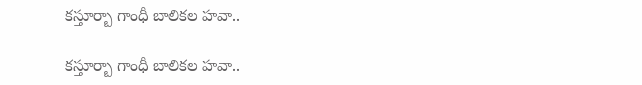కస్తూర్బా గాంధీ బాలికల హవా..

కస్తూర్బా గాంధీ బాలికల హవా..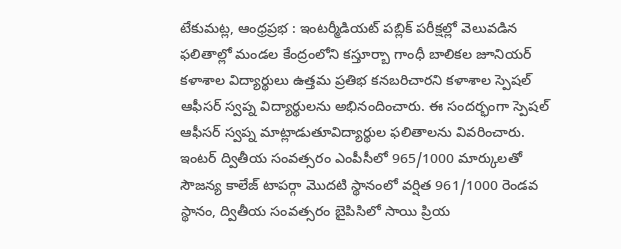టేకుమట్ల, ఆంధ్రప్రభ : ఇంటర్మీడియట్ పబ్లిక్ పరీక్షల్లో వెలువడిన ఫలితాల్లో మండల కేంద్రంలోని కస్తూర్బా గాంధీ బాలికల జూనియర్ కళాశాల విద్యార్థులు ఉత్తమ ప్రతిభ కనబరిచారని కళాశాల స్పెషల్ ఆఫీసర్ స్వప్న విద్యార్థులను అభినందించారు. ఈ సందర్భంగా స్పెషల్ ఆఫీసర్ స్వప్న మాట్లాడుతూవిద్యార్థుల ఫలితాలను వివరించారు. ఇంటర్ ద్వితీయ సంవత్సరం ఎంపీసీలో 965/1000 మార్కులతో సౌజన్య కాలేజ్ టాపర్గా మొదటి స్థానంలో వర్షిత 961/1000 రెండవ స్థానం, ద్వితీయ సంవత్సరం బైపిసిలో సాయి ప్రియ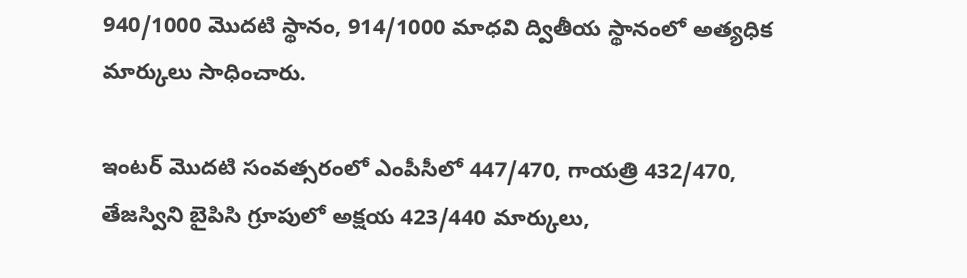940/1000 మొదటి స్థానం, 914/1000 మాధవి ద్వితీయ స్థానంలో అత్యధిక మార్కులు సాధించారు.

ఇంటర్ మొదటి సంవత్సరంలో ఎంపీసీలో 447/470, గాయత్రి 432/470, తేజస్విని బైపిసి గ్రూపులో అక్షయ 423/440 మార్కులు,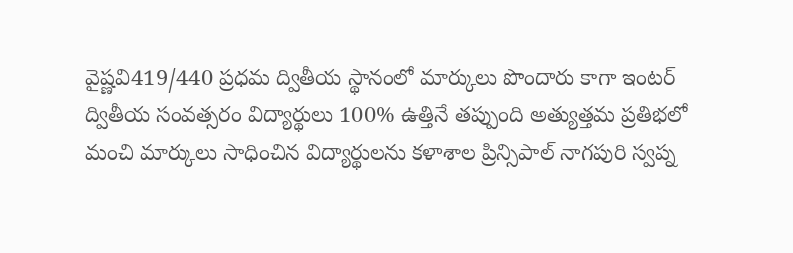వైష్ణవి419/440 ప్రధమ ద్వితీయ స్థానంలో మార్కులు పొందారు కాగా ఇంటర్ ద్వితీయ సంవత్సరం విద్యార్థులు 100% ఉత్తినే తప్పుంది అత్యుత్తమ ప్రతిభలో మంచి మార్కులు సాధించిన విద్యార్థులను కళాశాల ప్రిన్సిపాల్ నాగపురి స్వప్న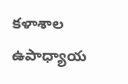కళాశాల ఉపాధ్యాయ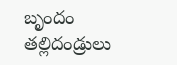బృందం తల్లిదండ్రులు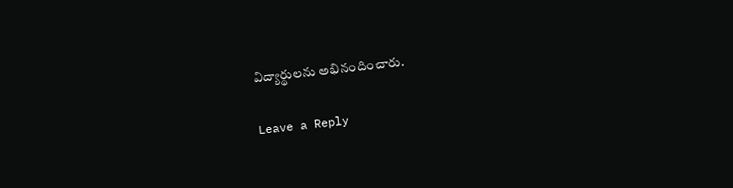విద్యార్థులను అభినందించారు.

Leave a Reply